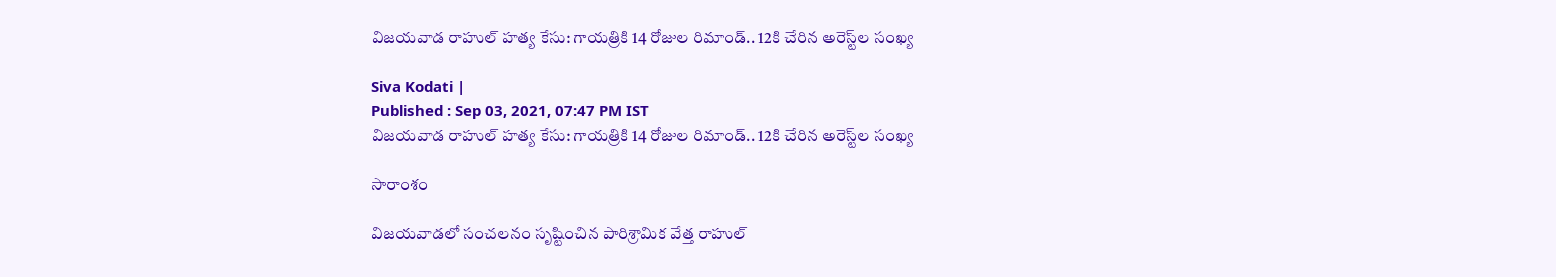విజయవాడ రాహుల్ హత్య కేసు: గాయత్రికి 14 రోజుల రిమాండ్.. 12కి చేరిన అరెస్ట్‌ల సంఖ్య

Siva Kodati |
Published : Sep 03, 2021, 07:47 PM IST
విజయవాడ రాహుల్ హత్య కేసు: గాయత్రికి 14 రోజుల రిమాండ్.. 12కి చేరిన అరెస్ట్‌ల సంఖ్య

సారాంశం

విజయవాడలో సంచలనం సృష్టించిన పారిశ్రామిక వేత్త రాహుల్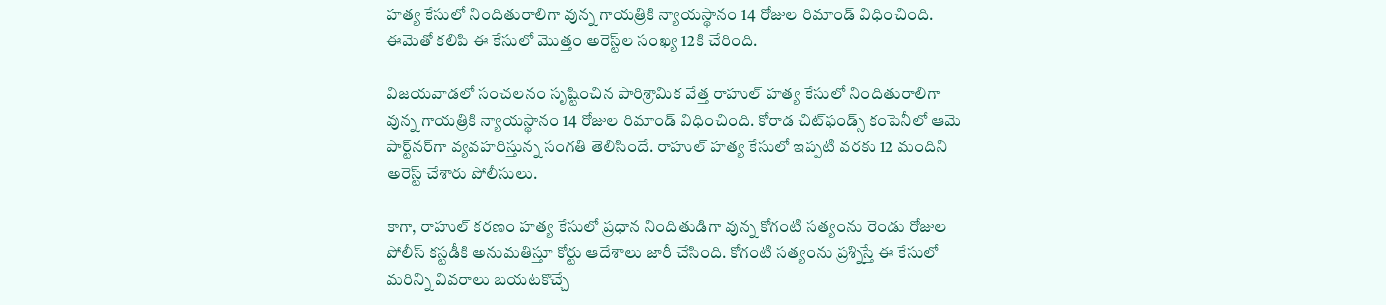హత్య కేసులో నిందితురాలిగా వున్న గాయత్రికి న్యాయస్థానం 14 రోజుల రిమాండ్ విధించింది. ఈమెతో కలిపి ఈ కేసులో మొత్తం అరెస్ట్‌ల సంఖ్య 12కి చేరింది.

విజయవాడలో సంచలనం సృష్టించిన పారిశ్రామిక వేత్త రాహుల్ హత్య కేసులో నిందితురాలిగా వున్న గాయత్రికి న్యాయస్థానం 14 రోజుల రిమాండ్ విధించింది. కోరాడ చిట్‌ఫండ్స్ కంపెనీలో ఆమె పార్ట్‌నర్‌గా వ్యవహరిస్తున్న సంగతి తెలిసిందే. రాహుల్ హత్య కేసులో ఇప్పటి వరకు 12 మందిని అరెస్ట్ చేశారు పోలీసులు.

కాగా, రాహుల్ కరణం హత్య కేసులో ప్రధాన నిందితుడిగా వున్న కోగంటి సత్యంను రెండు రోజుల పోలీస్ కస్టడీకి అనుమతిస్తూ కోర్టు ఆదేశాలు జారీ చేసింది. కోగంటి సత్యంను ప్రశ్నిస్తే ఈ కేసులో మరిన్ని వివరాలు బయటకొచ్చే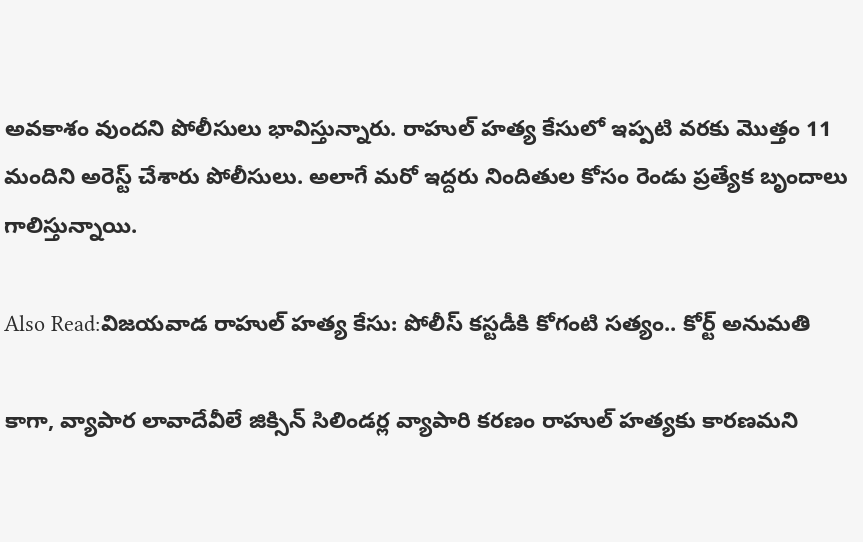అవకాశం వుందని పోలీసులు భావిస్తున్నారు. రాహుల్ హత్య కేసులో ఇప్పటి వరకు మొత్తం 11 మందిని అరెస్ట్ చేశారు పోలీసులు. అలాగే మరో ఇద్దరు నిందితుల కోసం రెండు ప్రత్యేక బృందాలు గాలిస్తున్నాయి.

Also Read:విజయవాడ రాహుల్ హత్య కేసు: పోలీస్ కస్టడీకి కోగంటి సత్యం.. కోర్ట్ అనుమతి

కాగా, వ్యాపార లావాదేవీలే జిక్సిన్ సిలిండర్ల వ్యాపారి కరణం రాహుల్ హత్యకు కారణమని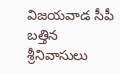విజయవాడ సీపీ బత్తిన శ్రీనివాసులు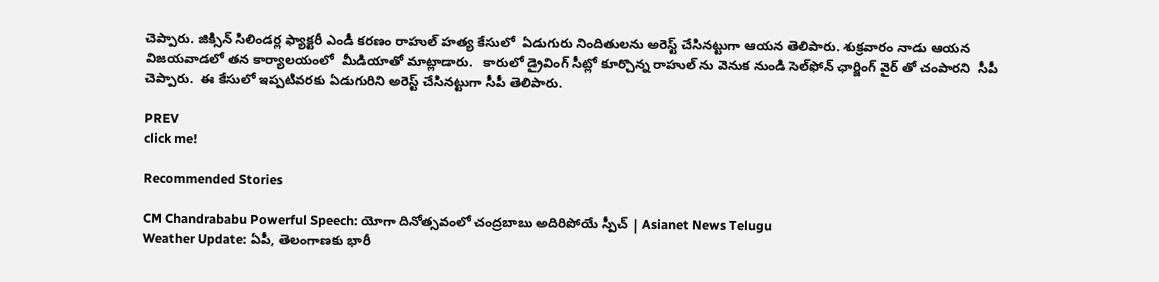చెప్పారు. జిక్సిన్ సిలిండర్ల ఫ్యాక్టరీ ఎండీ కరణం రాహుల్ హత్య కేసులో  ఏడుగురు నిందితులను అరెస్ట్ చేసినట్టుగా ఆయన తెలిపారు. శుక్రవారం నాడు ఆయన విజయవాడలో తన కార్యాలయంలో  మీడియాతో మాట్లాడారు.   కారులో డ్రైవింగ్ సీట్లో కూర్చొన్న రాహుల్ ను వెనుక నుండి సెల్‌ఫోన్ ఛార్జింగ్ వైర్ తో చంపారని  సీపీ చెప్పారు.  ఈ కేసులో ఇప్పటివరకు ఏడుగురిని అరెస్ట్ చేసినట్టుగా సీపీ తెలిపారు.

PREV
click me!

Recommended Stories

CM Chandrababu Powerful Speech: యోగా దినోత్సవంలో చంద్రబాబు అదిరిపోయే స్పీచ్ | Asianet News Telugu
Weather Update: ఏపీ, తెలంగాణకు భారీ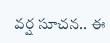వర్ష సూచన.. ఈ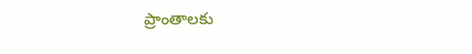ప్రాంతాలకు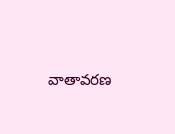వాతావరణ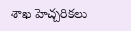శాఖ హెచ్చరికలు